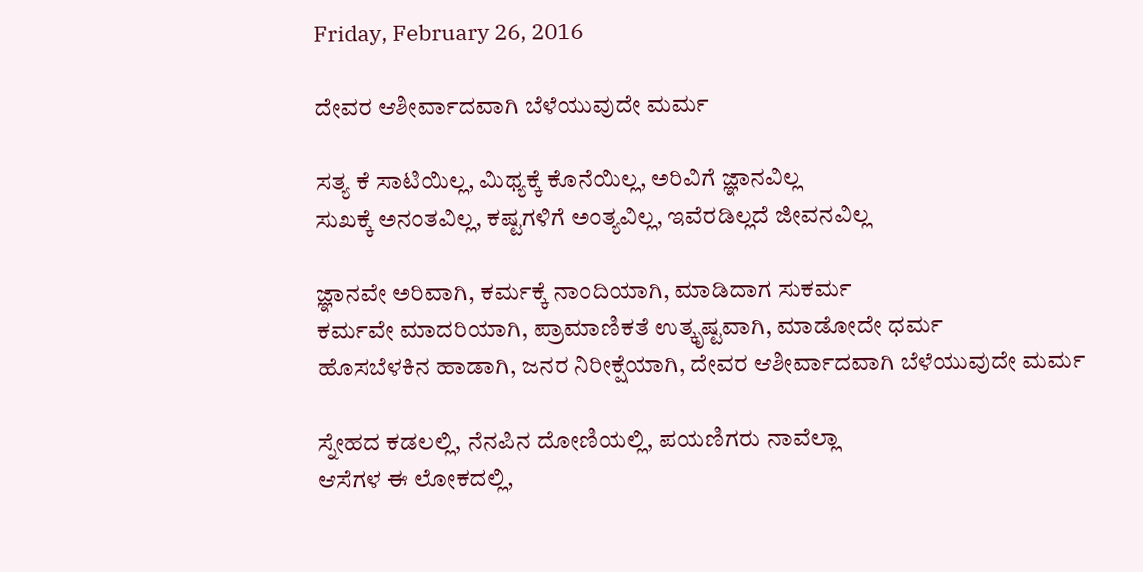Friday, February 26, 2016

ದೇವರ ಆಶೀರ್ವಾದವಾಗಿ ಬೆಳೆಯುವುದೇ ಮರ್ಮ

ಸತ್ಯ ಕೆ ಸಾಟಿಯಿಲ್ಲ, ಮಿಥ್ಯಕ್ಕೆ ಕೊನೆಯಿಲ್ಲ, ಅರಿವಿಗೆ ಜ್ಞಾನವಿಲ್ಲ
ಸುಖಕ್ಕೆ ಅನಂತವಿಲ್ಲ, ಕಷ್ಟಗಳಿಗೆ ಅಂತ್ಯವಿಲ್ಲ, ಇವೆರಡಿಲ್ಲದೆ ಜೀವನವಿಲ್ಲ

ಜ್ಞಾನವೇ ಅರಿವಾಗಿ, ಕರ್ಮಕ್ಕೆ ನಾಂದಿಯಾಗಿ, ಮಾಡಿದಾಗ ಸುಕರ್ಮ
ಕರ್ಮವೇ ಮಾದರಿಯಾಗಿ, ಪ್ರಾಮಾಣಿಕತೆ ಉತ್ಕೃಷ್ಟವಾಗಿ, ಮಾಡೋದೇ ಧರ್ಮ
ಹೊಸಬೆಳಕಿನ ಹಾಡಾಗಿ, ಜನರ ನಿರೀಕ್ಷೆಯಾಗಿ, ದೇವರ ಆಶೀರ್ವಾದವಾಗಿ ಬೆಳೆಯುವುದೇ ಮರ್ಮ

ಸ್ನೇಹದ ಕಡಲಲ್ಲಿ, ನೆನಪಿನ ದೋಣಿಯಲ್ಲಿ, ಪಯಣಿಗರು ನಾವೆಲ್ಲಾ
ಆಸೆಗಳ ಈ ಲೋಕದಲ್ಲಿ,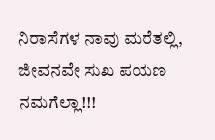ನಿರಾಸೆಗಳ ನಾವು ಮರೆತಲ್ಲಿ, ಜೀವನವೇ ಸುಖ ಪಯಣ ನಮಗೆಲ್ಲಾ!!!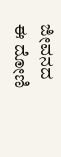ಜೀವನದ ಈ ದೋಣಿ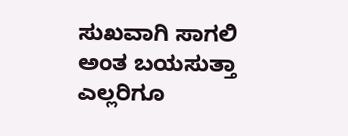ಸುಖವಾಗಿ ಸಾಗಲಿ ಅಂತ ಬಯಸುತ್ತಾ
ಎಲ್ಲರಿಗೂ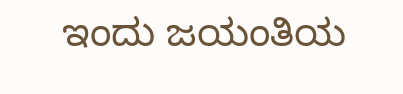ಇಂದು ಜಯಂತಿಯ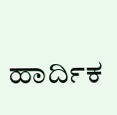ಹಾರ್ದಿಕ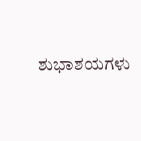ಶುಭಾಶಯಗಳು